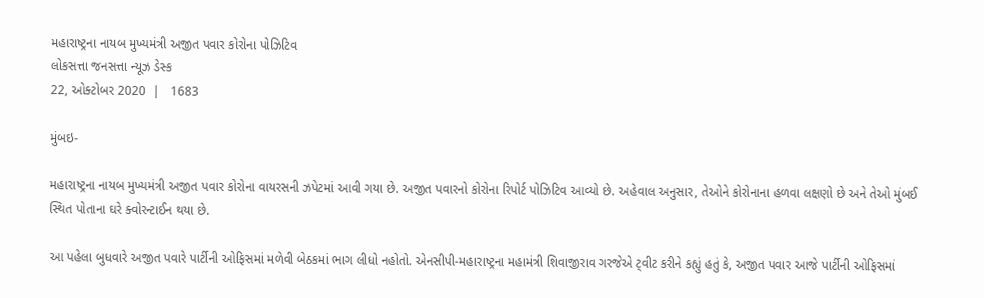મહારાષ્ટ્રના નાયબ મુખ્યમંત્રી અજીત પવાર કોરોના પોઝિટિવ
લોકસત્તા જનસત્તા ન્યૂઝ ડેસ્ક
22, ઓક્ટોબર 2020  |   1683

મુંબઇ-

મહારાષ્ટ્રના નાયબ મુખ્યમંત્રી અજીત પવાર કોરોના વાયરસની ઝપેટમાં આવી ગયા છે. અજીત પવારનો કોરોના રિપોર્ટ પોઝિટિવ આવ્યો છે. અહેવાલ અનુસાર, તેઓને કોરોનાના હળવા લક્ષણો છે અને તેઓ મુંબઈ સ્થિત પોતાના ઘરે ક્વોરન્ટાઈન થયા છે.

આ પહેલા બુધવારે અજીત પવારે પાર્ટીની ઓફિસમાં મળેવી બેઠકમાં ભાગ લીધો નહોતો. એનસીપી-મહારાષ્ટ્રના મહામંત્રી શિવાજીરાવ ગરજેએ ટ્‌વીટ કરીને કહ્યું હતું કે, અજીત પવાર આજે પાર્ટીની ઓફિસમાં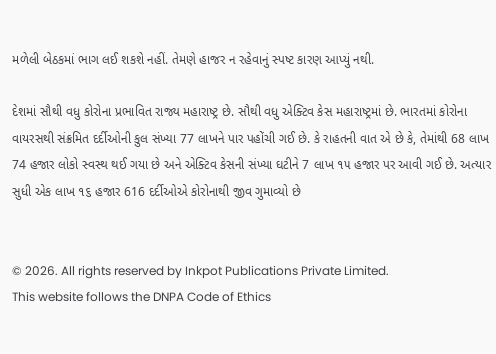મળેલી બેઠકમાં ભાગ લઈ શકશે નહીં. તેમણે હાજર ન રહેવાનું સ્પષ્ટ કારણ આપ્યું નથી.

દેશમાં સૌથી વધુ કોરોના પ્રભાવિત રાજ્ય મહારાષ્ટ્ર છે. સૌથી વધુ એક્ટિવ કેસ મહારાષ્ટ્રમાં છે. ભારતમાં કોરોના વાયરસથી સંક્રમિત દર્દીઓની કુલ સંખ્યા 77 લાખને પાર પહોંચી ગઈ છે. કે રાહતની વાત એ છે કે, તેમાંથી 68 લાખ 74 હજાર લોકો સ્વસ્થ થઈ ગયા છે અને એક્ટિવ કેસની સંખ્યા ઘટીને 7 લાખ ૧૫ હજાર પર આવી ગઈ છે. અત્યાર સુધી એક લાખ ૧૬ હજાર 616 દર્દીઓએ કોરોનાથી જીવ ગુમાવ્યો છે


© 2026. All rights reserved by Inkpot Publications Private Limited.
This website follows the DNPA Code of Ethics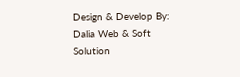Design & Develop By:
Dalia Web & Soft Solution